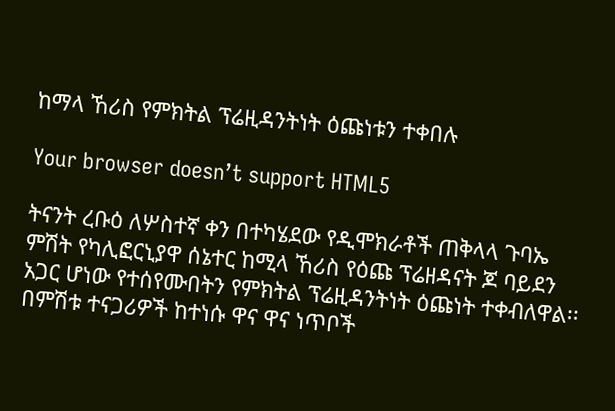ከማላ ኸሪስ የምክትል ፕሬዚዳንትነት ዕጩነቱን ተቀበሉ

Your browser doesn’t support HTML5

ትናንት ረቡዕ ለሦስተኛ ቀን በተካሄደው የዲሞክራቶች ጠቅላላ ጉባኤ ምሽት የካሊፎርኒያዋ ሰኔተር ከሚላ ኸሪስ የዕጩ ፕሬዘዳናት ጆ ባይደን አጋር ሆነው የተሰየሙበትን የምክትል ፕሬዚዳንትነት ዕጩነት ተቀብለዋል፡፡ በምሽቱ ተናጋሪዎች ከተነሱ ዋና ዋና ነጥቦች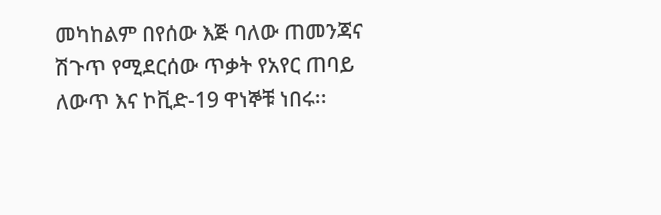መካከልም በየሰው እጅ ባለው ጠመንጃና ሽጉጥ የሚደርሰው ጥቃት የአየር ጠባይ ለውጥ እና ኮቪድ-19 ዋነኞቹ ነበሩ፡፡